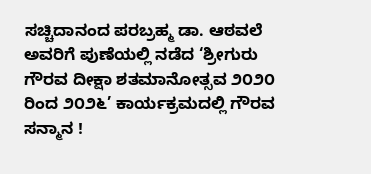ಸಚ್ಚಿದಾನಂದ ಪರಬ್ರಹ್ಮ ಡಾ. ಆಠವಲೆ ಅವರಿಗೆ ಪುಣೆಯಲ್ಲಿ ನಡೆದ ‘ಶ್ರೀಗುರು ಗೌರವ ದೀಕ್ಷಾ ಶತಮಾನೋತ್ಸವ ೨೦೨೦ ರಿಂದ ೨೦೨೬’ ಕಾರ್ಯಕ್ರಮದಲ್ಲಿ ಗೌರವ ಸನ್ಮಾನ !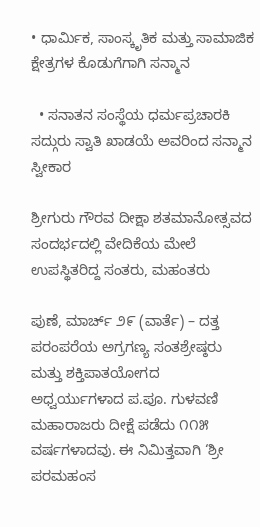• ಧಾರ್ಮಿಕ, ಸಾಂಸ್ಕೃತಿಕ ಮತ್ತು ಸಾಮಾಜಿಕ ಕ್ಷೇತ್ರಗಳ ಕೊಡುಗೆಗಾಗಿ ಸನ್ಮಾನ

  • ಸನಾತನ ಸಂಸ್ಥೆಯ ಧರ್ಮಪ್ರಚಾರಕಿ ಸದ್ಗುರು ಸ್ವಾತಿ ಖಾಡಯೆ ಅವರಿಂದ ಸನ್ಮಾನ ಸ್ವೀಕಾರ

ಶ್ರೀಗುರು ಗೌರವ ದೀಕ್ಷಾ ಶತಮಾನೋತ್ಸವದ ಸಂದರ್ಭದಲ್ಲಿ ವೇದಿಕೆಯ ಮೇಲೆ ಉಪಸ್ಥಿತರಿದ್ದ ಸಂತರು, ಮಹಂತರು

ಪುಣೆ, ಮಾರ್ಚ್ ೨೯ (ವಾರ್ತೆ) – ದತ್ತ ಪರಂಪರೆಯ ಅಗ್ರಗಣ್ಯ ಸಂತಶ್ರೇಷ್ಠರು ಮತ್ತು ಶಕ್ತಿಪಾತಯೋಗದ ಅಧ್ವರ್ಯುಗಳಾದ ಪ.ಪೂ. ಗುಳವಣಿ ಮಹಾರಾಜರು ದೀಕ್ಷೆ ಪಡೆದು ೧೧೫ ವರ್ಷಗಳಾದವು. ಈ ನಿಮಿತ್ತವಾಗಿ ‘ಶ್ರೀ ಪರಮಹಂಸ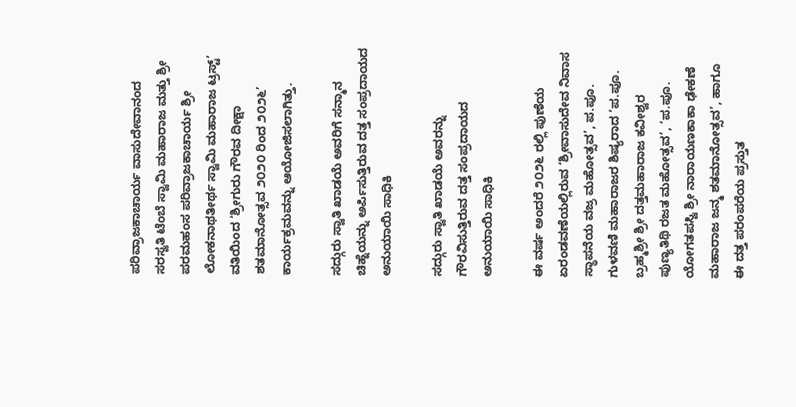ಪರಿವ್ರಾಜಕಾಚಾರ್ಯ ವಾಸುದೇವಾನಂದ ಸರಸ್ವತಿ ಟೆಂಬೆ ಸ್ವಾಮಿ ಮಹಾರಾಜ ಮತ್ತು ಶ್ರೀ ಪರಮಹಂಸ ಪರಿವ್ರಾಜಕಾಚಾರ್ಯ ಶ್ರೀ ಲೋಕನಾಥತೀರ್ಥ ಸ್ವಾಮಿ ಮಹಾರಾಜ ಟ್ರಸ್ಟ್’ ವತಿಯಿಂದ ‘ಶ್ರೀಗುರು ಗೌರವ ದೀಕ್ಷಾ ಶತಮಾನೋತ್ಸವ ೨೦೨೦ ರಿಂದ ೨೦೨೬’ ಕಾರ್ಯಕ್ರಮವನ್ನು ಆಯೋಜಿಸಲಾಗಿತ್ತು.

ಸದ್ಗುರು ಸ್ವಾತಿ ಖಾಡಯೆ ಅವರಿಗೆ ಸನ್ಮಾನ ಚಿಹ್ನೆಯನ್ನು ಅರ್ಪಿಸುತ್ತಿರುವ ದತ್ತ ಸಂಪ್ರದಾಯದ ಅನುಯಾಯಿ ಸಾಧಿಕಿ

ಸದ್ಗುರು ಸ್ವಾತಿ ಖಾಡಯೆ ಅವರನ್ನು ಗೌರವಿಸುತ್ತಿರುವ ದತ್ತ ಸಂಪ್ರದಾಯದ ಅನುಯಾಯಿ ಸಾಧಿಕಿ

ಈ ವರ್ಷ ಅಂದರೆ ೨೦೨೬ ರಲ್ಲಿ ಪುಣೆಯ ಏರಂಡವಣೆಯಲ್ಲಿರುವ ‘ಶ್ರೀವಾಸುದೇವ ನಿವಾಸ ಸ್ಥಾಪನೆಯ ವಜ್ರ ಮಹೋತ್ಸವ’, ಪ.ಪೂ. ಗುಳವಣಿ ಮಹಾರಾಜರ ಶಿಷ್ಯರಾದ ‘ಪ.ಪೂ. ಬ್ರಹ್ಮಶ್ರೀ ಶ್ರೀ ದತ್ತಮಹಾರಾಜ ಕವೀಶ್ವರ ಪುಣ್ಯತಿಥಿ ರಜತ ಮಹೋತ್ಸವ’, ‘ಪ.ಪೂ. ಯೋಗತಪಸ್ವಿ ಶ್ರೀ ನಾರಾಯಣಕಾಕಾ ಢೇಕಣೆ ಮಹಾರಾಜ ಜನ್ಮ ಶತಮಾನೋತ್ಸವ’, ಹಾಗೂ ಈ ದತ್ತ ಪರಂಪರೆಯ ಪ್ರಸ್ತುತ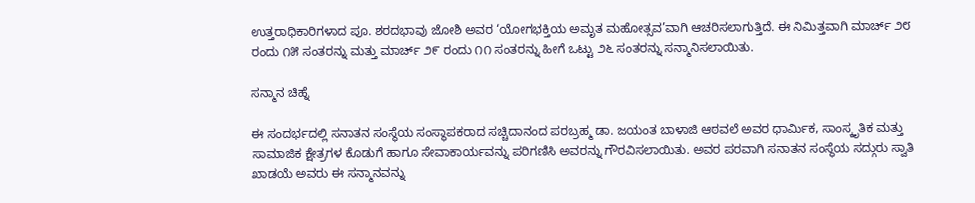ಉತ್ತರಾಧಿಕಾರಿಗಳಾದ ಪೂ. ಶರದಭಾವು ಜೋಶಿ ಅವರ ‘ಯೋಗಭಕ್ತಿಯ ಅಮೃತ ಮಹೋತ್ಸವ’ವಾಗಿ ಆಚರಿಸಲಾಗುತ್ತಿದೆ. ಈ ನಿಮಿತ್ತವಾಗಿ ಮಾರ್ಚ್ ೨೮ ರಂದು ೧೫ ಸಂತರನ್ನು ಮತ್ತು ಮಾರ್ಚ್ ೨೯ ರಂದು ೧೧ ಸಂತರನ್ನು ಹೀಗೆ ಒಟ್ಟು ೨೬ ಸಂತರನ್ನು ಸನ್ಮಾನಿಸಲಾಯಿತು.

ಸನ್ಮಾನ ಚಿಹ್ನೆ

ಈ ಸಂದರ್ಭದಲ್ಲಿ ಸನಾತನ ಸಂಸ್ಥೆಯ ಸಂಸ್ಥಾಪಕರಾದ ಸಚ್ಚಿದಾನಂದ ಪರಬ್ರಹ್ಮ ಡಾ. ಜಯಂತ ಬಾಳಾಜಿ ಆಠವಲೆ ಅವರ ಧಾರ್ಮಿಕ, ಸಾಂಸ್ಕೃತಿಕ ಮತ್ತು ಸಾಮಾಜಿಕ ಕ್ಷೇತ್ರಗಳ ಕೊಡುಗೆ ಹಾಗೂ ಸೇವಾಕಾರ್ಯವನ್ನು ಪರಿಗಣಿಸಿ ಅವರನ್ನು ಗೌರವಿಸಲಾಯಿತು. ಅವರ ಪರವಾಗಿ ಸನಾತನ ಸಂಸ್ಥೆಯ ಸದ್ಗುರು ಸ್ವಾತಿ ಖಾಡಯೆ ಅವರು ಈ ಸನ್ಮಾನವನ್ನು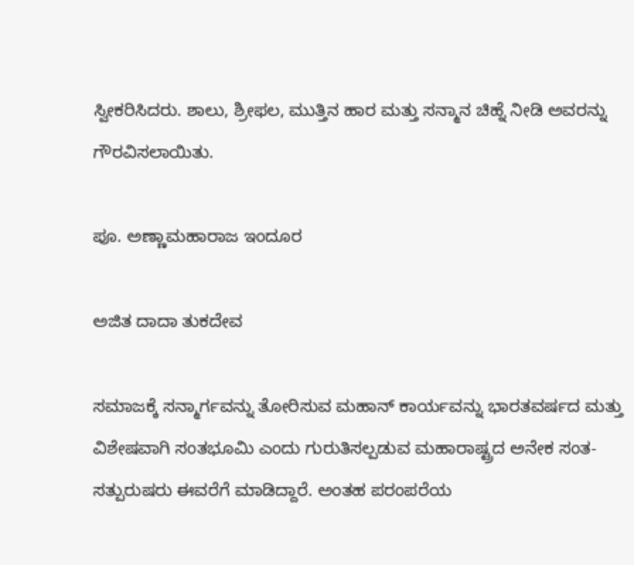ಸ್ವೀಕರಿಸಿದರು. ಶಾಲು, ಶ್ರೀಫಲ, ಮುತ್ತಿನ ಹಾರ ಮತ್ತು ಸನ್ಮಾನ ಚಿಹ್ನೆ ನೀಡಿ ಅವರನ್ನು ಗೌರವಿಸಲಾಯಿತು.

ಪೂ. ಅಣ್ಣಾಮಹಾರಾಜ ಇಂದೂರ

ಅಜಿತ ದಾದಾ ತುಕದೇವ

ಸಮಾಜಕ್ಕೆ ಸನ್ಮಾರ್ಗವನ್ನು ತೋರಿಸುವ ಮಹಾನ್ ಕಾರ್ಯವನ್ನು ಭಾರತವರ್ಷದ ಮತ್ತು ವಿಶೇಷವಾಗಿ ಸಂತಭೂಮಿ ಎಂದು ಗುರುತಿಸಲ್ಪಡುವ ಮಹಾರಾಷ್ಟ್ರದ ಅನೇಕ ಸಂತ-ಸತ್ಪುರುಷರು ಈವರೆಗೆ ಮಾಡಿದ್ದಾರೆ. ಅಂತಹ ಪರಂಪರೆಯ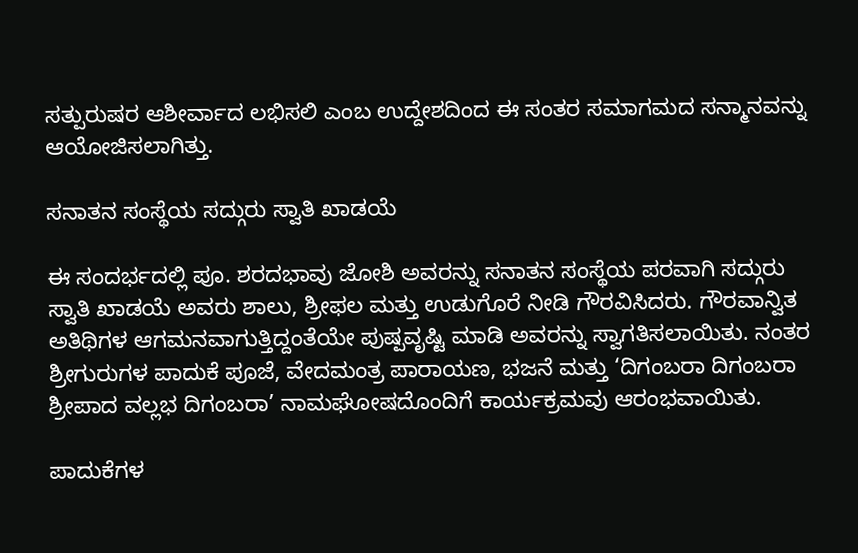ಸತ್ಪುರುಷರ ಆಶೀರ್ವಾದ ಲಭಿಸಲಿ ಎಂಬ ಉದ್ದೇಶದಿಂದ ಈ ಸಂತರ ಸಮಾಗಮದ ಸನ್ಮಾನವನ್ನು ಆಯೋಜಿಸಲಾಗಿತ್ತು.

ಸನಾತನ ಸಂಸ್ಥೆಯ ಸದ್ಗುರು ಸ್ವಾತಿ ಖಾಡಯೆ

ಈ ಸಂದರ್ಭದಲ್ಲಿ ಪೂ. ಶರದಭಾವು ಜೋಶಿ ಅವರನ್ನು ಸನಾತನ ಸಂಸ್ಥೆಯ ಪರವಾಗಿ ಸದ್ಗುರು ಸ್ವಾತಿ ಖಾಡಯೆ ಅವರು ಶಾಲು, ಶ್ರೀಫಲ ಮತ್ತು ಉಡುಗೊರೆ ನೀಡಿ ಗೌರವಿಸಿದರು. ಗೌರವಾನ್ವಿತ ಅತಿಥಿಗಳ ಆಗಮನವಾಗುತ್ತಿದ್ದಂತೆಯೇ ಪುಷ್ಪವೃಷ್ಟಿ ಮಾಡಿ ಅವರನ್ನು ಸ್ವಾಗತಿಸಲಾಯಿತು. ನಂತರ ಶ್ರೀಗುರುಗಳ ಪಾದುಕೆ ಪೂಜೆ, ವೇದಮಂತ್ರ ಪಾರಾಯಣ, ಭಜನೆ ಮತ್ತು ‘ದಿಗಂಬರಾ ದಿಗಂಬರಾ ಶ್ರೀಪಾದ ವಲ್ಲಭ ದಿಗಂಬರಾ’ ನಾಮಘೋಷದೊಂದಿಗೆ ಕಾರ್ಯಕ್ರಮವು ಆರಂಭವಾಯಿತು.

ಪಾದುಕೆಗಳ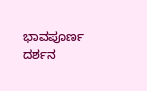ಭಾವಪೂರ್ಣ ದರ್ಶನ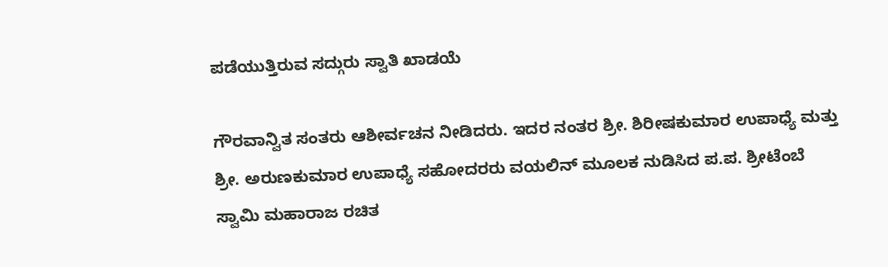ಪಡೆಯುತ್ತಿರುವ ಸದ್ಗುರು ಸ್ವಾತಿ ಖಾಡಯೆ

ಗೌರವಾನ್ವಿತ ಸಂತರು ಆಶೀರ್ವಚನ ನೀಡಿದರು. ಇದರ ನಂತರ ಶ್ರೀ. ಶಿರೀಷಕುಮಾರ ಉಪಾಧ್ಯೆ ಮತ್ತು ಶ್ರೀ. ಅರುಣಕುಮಾರ ಉಪಾಧ್ಯೆ ಸಹೋದರರು ವಯಲಿನ್ ಮೂಲಕ ನುಡಿಸಿದ ಪ.ಪ. ಶ್ರೀಟೆಂಬೆ ಸ್ವಾಮಿ ಮಹಾರಾಜ ರಚಿತ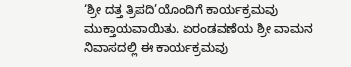‘ಶ್ರೀ ದತ್ತ ತ್ರಿಪದಿ’ಯೊಂದಿಗೆ ಕಾರ್ಯಕ್ರಮವು ಮುಕ್ತಾಯವಾಯಿತು. ಏರಂಡವಣೆಯ ಶ್ರೀ ವಾಮನ ನಿವಾಸದಲ್ಲಿ ಈ ಕಾರ್ಯಕ್ರಮವು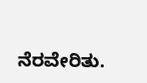ನೆರವೇರಿತು.